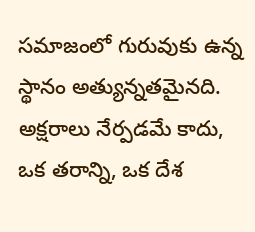సమాజంలో గురువుకు ఉన్న స్థానం అత్యున్నతమైనది. అక్షరాలు నేర్పడమే కాదు, ఒక తరాన్ని, ఒక దేశ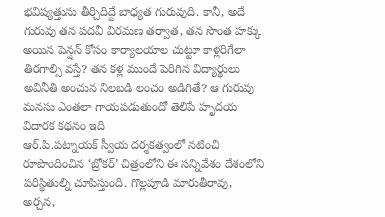భవిష్యత్తును తీర్చిదిద్దే బాధ్యత గురువుది. కానీ, అదే గురువు తన పదవీ విరమణ తర్వాత, తన సొంత హక్కు అయిన పెన్షన్ కోసం కార్యాలయాల చుట్టూ కాళ్లరిగేలా తిరగాల్సి వస్తే? తన కళ్ల ముందే పెరిగిన విద్యార్థులు అవినీతి అంచున నిలబడి లంచం అడిగితే? ఆ గురువు మనసు ఎంతలా గాయపడుతుందో తెలిపే హృదయ విదారక కథనం ఇది
ఆర్.పి.పట్నాయక్ స్వీయ దర్శకత్వంలో నటించి రూపొందించిన ‘బ్రోకర్’ చిత్రంలోని ఈ సన్నివేశం దేశంలోని పరిస్థితుల్ని చూపిస్తుంది. గొల్లపూడి మారుతీరావు, అర్చన,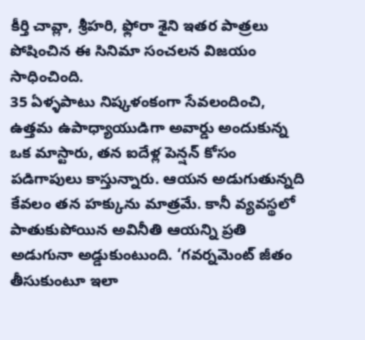కీర్తి చావ్లా, శ్రీహరి, ఫ్లోరా శైని ఇతర పాత్రలు పోషించిన ఈ సినిమా సంచలన విజయం సాధించింది.
35 ఏళ్ళపాటు నిష్కళంకంగా సేవలందించి, ఉత్తమ ఉపాధ్యాయుడిగా అవార్డు అందుకున్న ఒక మాస్టారు, తన ఐదేళ్ల పెన్షన్ కోసం పడిగాపులు కాస్తున్నారు. ఆయన అడుగుతున్నది కేవలం తన హక్కును మాత్రమే. కానీ వ్యవస్థలో పాతుకుపోయిన అవినీతి ఆయన్ని ప్రతి అడుగునా అడ్డుకుంటుంది. ‘గవర్నమెంట్ జీతం తీసుకుంటూ ఇలా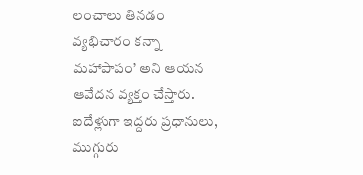లంచాలు తినడం వ్యభిచారం కన్నా మహాపాపం’ అని ఆయన ఆవేదన వ్యక్తం చేస్తారు. ఐదేళ్లుగా ఇద్దరు ప్రధానులు, ముగ్గురు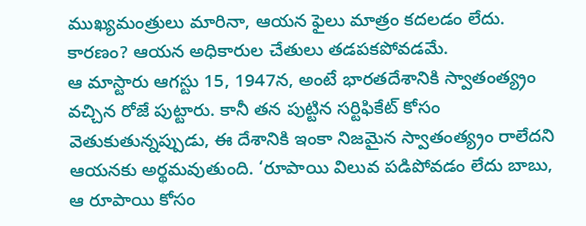ముఖ్యమంత్రులు మారినా, ఆయన ఫైలు మాత్రం కదలడం లేదు. కారణం? ఆయన అధికారుల చేతులు తడపకపోవడమే.
ఆ మాస్టారు ఆగస్టు 15, 1947న, అంటే భారతదేశానికి స్వాతంత్య్రం వచ్చిన రోజే పుట్టారు. కానీ తన పుట్టిన సర్టిఫికేట్ కోసం వెతుకుతున్నప్పుడు, ఈ దేశానికి ఇంకా నిజమైన స్వాతంత్య్రం రాలేదని ఆయనకు అర్థమవుతుంది. ‘రూపాయి విలువ పడిపోవడం లేదు బాబు, ఆ రూపాయి కోసం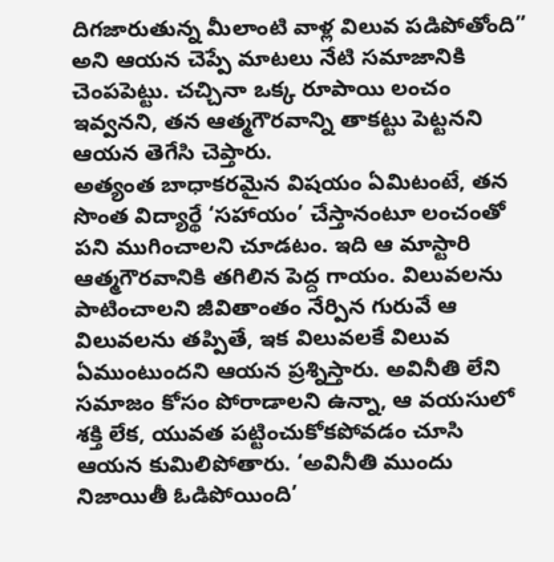దిగజారుతున్న మీలాంటి వాళ్ల విలువ పడిపోతోంది” అని ఆయన చెప్పే మాటలు నేటి సమాజానికి చెంపపెట్టు. చచ్చినా ఒక్క రూపాయి లంచం ఇవ్వనని, తన ఆత్మగౌరవాన్ని తాకట్టు పెట్టనని ఆయన తెగేసి చెప్తారు.
అత్యంత బాధాకరమైన విషయం ఏమిటంటే, తన సొంత విద్యార్థే ‘సహాయం’ చేస్తానంటూ లంచంతో పని ముగించాలని చూడటం. ఇది ఆ మాస్టారి ఆత్మగౌరవానికి తగిలిన పెద్ద గాయం. విలువలను పాటించాలని జీవితాంతం నేర్పిన గురువే ఆ విలువలను తప్పితే, ఇక విలువలకే విలువ ఏముంటుందని ఆయన ప్రశ్నిస్తారు. అవినీతి లేని సమాజం కోసం పోరాడాలని ఉన్నా, ఆ వయసులో శక్తి లేక, యువత పట్టించుకోకపోవడం చూసి ఆయన కుమిలిపోతారు. ‘అవినీతి ముందు నిజాయితీ ఓడిపోయింది’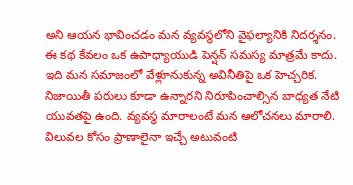అని ఆయన భావించడం మన వ్యవస్థలోని వైఫల్యానికి నిదర్శనం.
ఈ కథ కేవలం ఒక ఉపాధ్యాయుడి పెన్షన్ సమస్య మాత్రమే కాదు. ఇది మన సమాజంలో వేళ్లూనుకున్న అవినీతిపై ఒక హెచ్చరిక. నిజాయితీ పరులు కూడా ఉన్నారని నిరూపించాల్సిన బాధ్యత నేటి యువతపై ఉంది. వ్యవస్థ మారాలంటే మన ఆలోచనలు మారాలి. విలువల కోసం ప్రాణాలైనా ఇచ్చే అటువంటి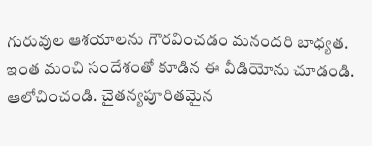గురువుల ఆశయాలను గౌరవించడం మనందరి బాధ్యత. ఇంత మంచి సందేశంతో కూడిన ఈ వీడియోను చూడండి. ఆలోచించండి. చైతన్యపూరితమైన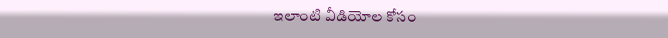ఇలాంటి వీడియోల కోసం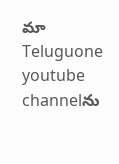మా Teluguone youtube channelను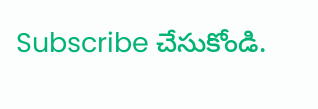Subscribe చేసుకోండి.